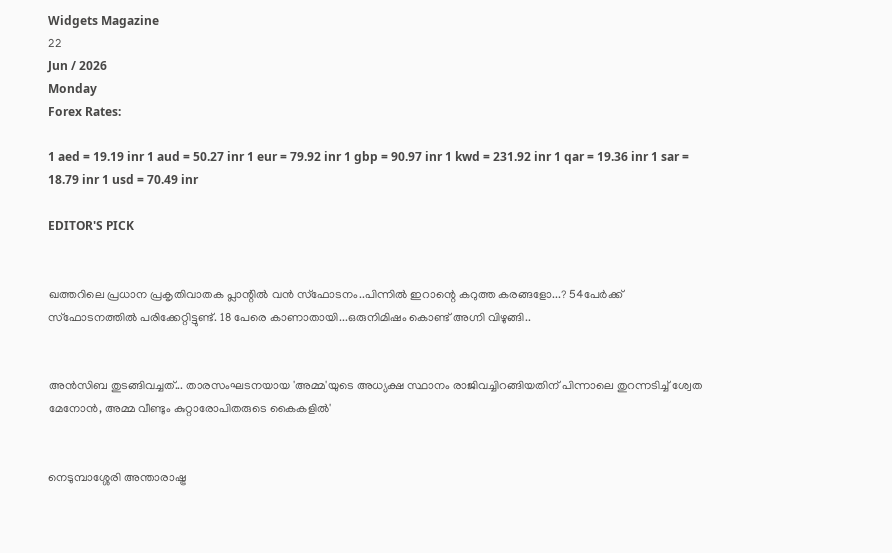Widgets Magazine
22
Jun / 2026
Monday
Forex Rates:

1 aed = 19.19 inr 1 aud = 50.27 inr 1 eur = 79.92 inr 1 gbp = 90.97 inr 1 kwd = 231.92 inr 1 qar = 19.36 inr 1 sar = 18.79 inr 1 usd = 70.49 inr

EDITOR'S PICK


ഖത്തറിലെ പ്രധാന പ്രകൃതിവാതക പ്ലാന്റിൽ വൻ സ്‌ഫോടനം..പിന്നിൽ ഇറാന്റെ കറുത്ത കരങ്ങളോ...? 54പേർക്ക് സ്‌ഫോടനത്തിൽ പരിക്കേറ്റിട്ടുണ്ട്. 18 പേരെ കാണാതായി...ഒരുനിമിഷം കൊണ്ട് അഗ്നി വിഴുങ്ങി..


അൻസിബ തുടങ്ങിവച്ചത്... താരസംഘടനയായ 'അമ്മ'യുടെ അധ്യക്ഷ സ്ഥാനം രാജിവച്ചിറങ്ങിയതിന് പിന്നാലെ തുറന്നടിച്ച് ശ്വേത മേനോൻ, അമ്മ വീണ്ടും കുറ്റാരോപിതരുടെ കൈകളിൽ'


നെടുമ്പാശ്ശേരി അന്താരാഷ്ട്ര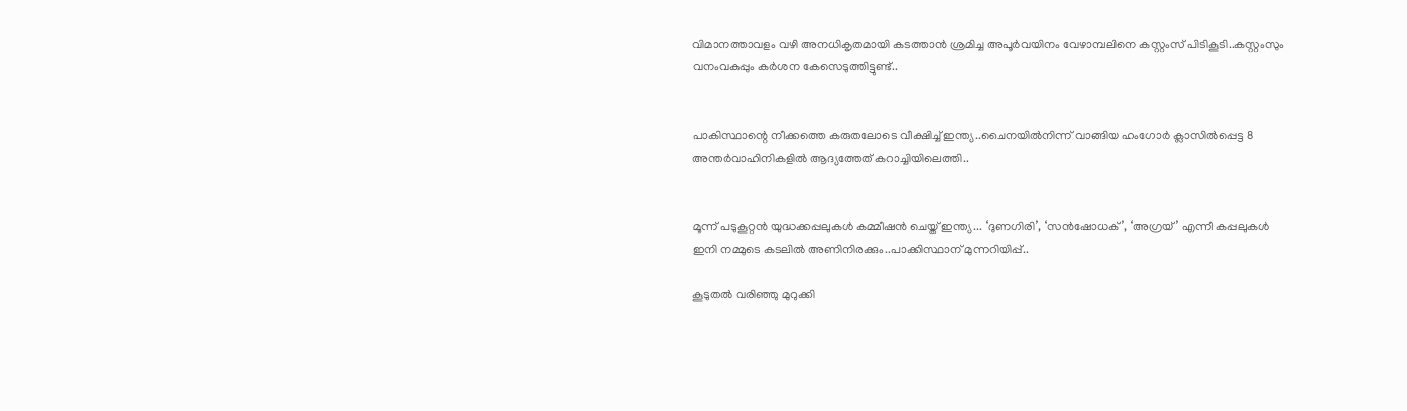വിമാനത്താവളം വഴി അനധികൃതമായി കടത്താൻ ശ്രമിച്ച അപൂർവയിനം വേഴാമ്പലിനെ കസ്റ്റംസ് പിടികൂടി..കസ്റ്റംസും വനംവകുപ്പും കർശന കേസെടുത്തിട്ടുണ്ട്..


പാകിസ്ഥാന്റെ നീക്കത്തെ കരുതലോടെ വീക്ഷിച്ച് ഇന്ത്യ..ചൈനയിൽനിന്ന് വാങ്ങിയ ഹംഗോർ ക്ലാസിൽപ്പെട്ട 8 അന്തർവാഹിനികളിൽ ആദ്യത്തേത് കറാച്ചിയിലെത്തി..


മൂന്ന് പടുകൂറ്റൻ യുദ്ധക്കപ്പലുകൾ കമ്മീഷൻ ചെയ്ത് ഇന്ത്യ... ‘ദുണഗിരി’, ‘സൻഷോധക്’, ‘അഗ്രയ്’ എന്നീ കപ്പലുകൾ ഇനി നമ്മുടെ കടലിൽ അണിനിരക്കും..പാക്കിസ്ഥാന് മുന്നറിയിപ്പ്..

കൂടുതൽ വരിഞ്ഞു മുറുക്കി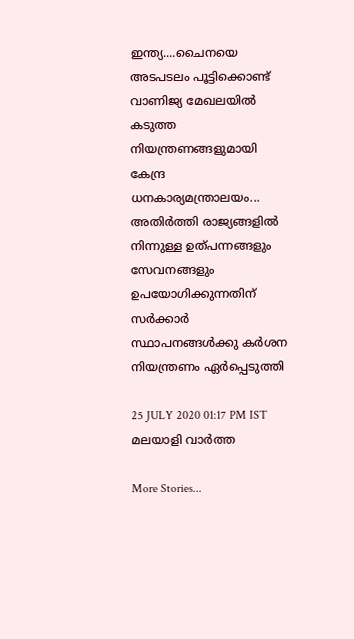ഇന്ത്യ....ചൈനയെ അടപടലം പൂട്ടിക്കൊണ്ട് വാണിജ്യ മേഖലയില്‍ കടുത്ത നിയന്ത്രണങ്ങളുമായി കേന്ദ്ര ധനകാര്യമന്ത്രാലയം... അതിര്‍ത്തി രാജ്യങ്ങളില്‍ നിന്നുള്ള ഉത്പന്നങ്ങളും സേവനങ്ങളും ഉപയോഗിക്കുന്നതിന് സര്‍ക്കാര്‍ സ്ഥാപനങ്ങള്‍ക്കു കര്‍ശന നിയന്ത്രണം ഏര്‍പ്പെടുത്തി

25 JULY 2020 01:17 PM IST
മലയാളി വാര്‍ത്ത

More Stories...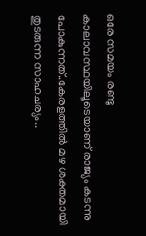ഒരേ സമയം രണ്ടു കാലാവസ്ഥയിലൂടെയാണ് രാജ്യം കടന്നു പോകുന്നത്..കേരളത്തിൽ മഴ ശക്തമായി തുടരുന്ന സാഹചര്യം..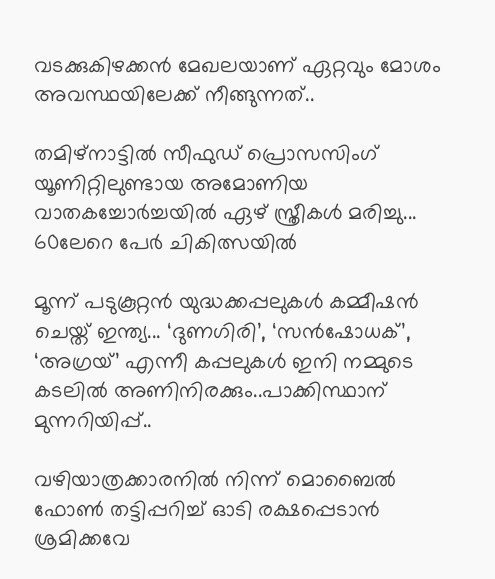വടക്കുകിഴക്കൻ മേഖലയാണ് ഏറ്റവും മോശം അവസ്ഥയിലേക്ക് നീങ്ങുന്നത്..

തമിഴ്നാട്ടിൽ സീഫുഡ് പ്രൊസസിംഗ് യൂണിറ്റിലുണ്ടായ അമോണിയ വാതകച്ചോർച്ചയിൽ ഏഴ് സ്ത്രീകൾ മരിച്ചു... 60ലേറെ പേർ ചികിത്സയിൽ

മൂന്ന് പടുകൂറ്റൻ യുദ്ധക്കപ്പലുകൾ കമ്മീഷൻ ചെയ്ത് ഇന്ത്യ... ‘ദുണഗിരി’, ‘സൻഷോധക്’, ‘അഗ്രയ്’ എന്നീ കപ്പലുകൾ ഇനി നമ്മുടെ കടലിൽ അണിനിരക്കും..പാക്കിസ്ഥാന് മുന്നറിയിപ്പ്..

വഴിയാത്രക്കാരനിൽ നിന്ന് മൊബൈൽ ഫോൺ തട്ടിപ്പറിച്ച് ഓടി രക്ഷപ്പെടാൻ ശ്രമിക്കവേ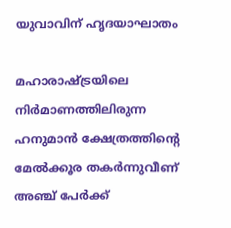യുവാവിന് ഹൃദയാഘാതം

മഹാരാഷ്ട്രയിലെ നിർമാണത്തിലിരുന്ന ഹനുമാൻ ക്ഷേത്രത്തിൻ്റെ മേൽക്കൂര തകർന്നുവീണ് അഞ്ച് പേർക്ക്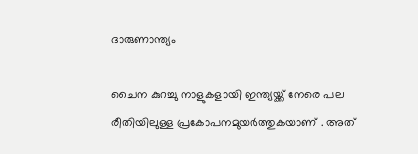ദാരുണാന്ത്യം

ചൈന കുറച്ചു നാളുകളായി ഇന്ത്യയ്ക്ക് നേരെ പല രീതിയിലുള്ള പ്രകോപനമുയര്‍ത്തുകയാണ് . അത്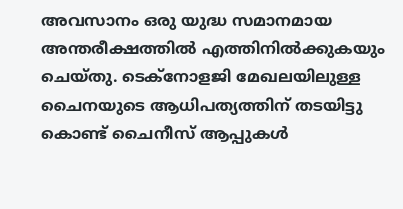അവസാനം ഒരു യുദ്ധ സമാനമായ അന്തരീക്ഷത്തില്‍ എത്തിനില്‍ക്കുകയും ചെയ്തു. ടെക്‌നോളജി മേഖലയിലുള്ള ചൈനയുടെ ആധിപത്യത്തിന് തടയിട്ടു കൊണ്ട് ചൈനീസ് ആപ്പുകള്‍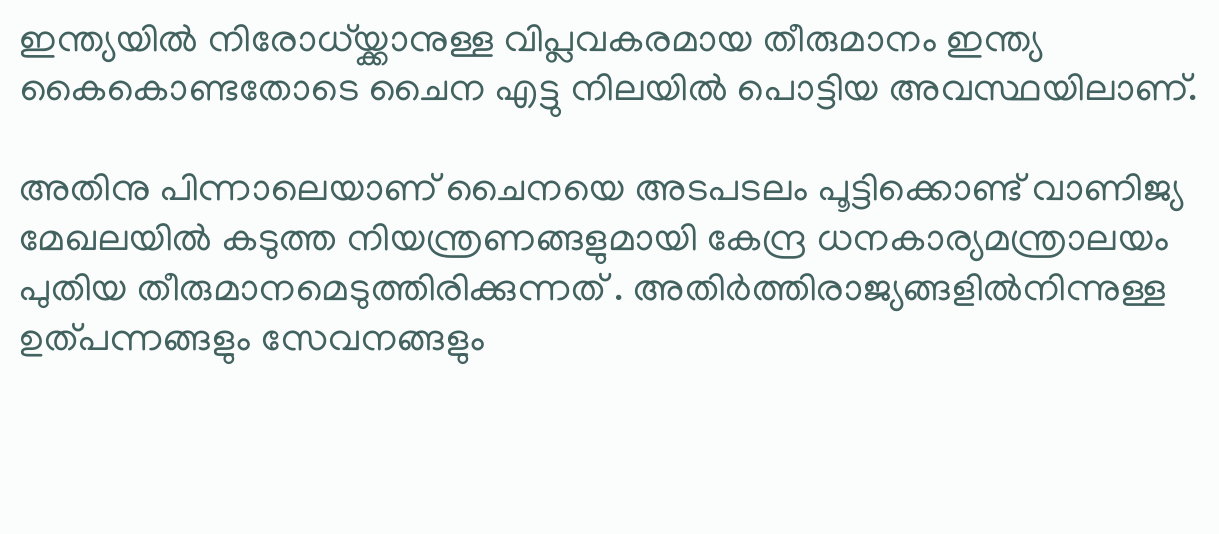ഇന്ത്യയില്‍ നിരോധ്യ്ക്കാനുള്ള വിപ്ലവകരമായ തീരുമാനം ഇന്ത്യ കൈകൊണ്ടതോടെ ചൈന എട്ടു നിലയില്‍ പൊട്ടിയ അവസ്ഥയിലാണ്.

അതിനു പിന്നാലെയാണ് ചൈനയെ അടപടലം പൂട്ടിക്കൊണ്ട് വാണിജ്യ മേഖലയില്‍ കടുത്ത നിയന്ത്രണങ്ങളുമായി കേന്ദ്ര ധനകാര്യമന്ത്രാലയം പുതിയ തീരുമാനമെടുത്തിരിക്കുന്നത് . അതിര്‍ത്തിരാജ്യങ്ങളില്‍നിന്നുള്ള ഉത്പന്നങ്ങളും സേവനങ്ങളും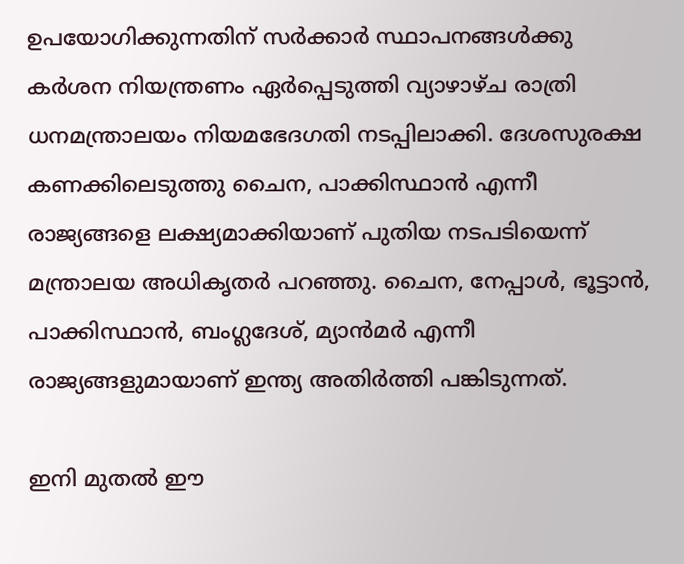ഉപയോഗിക്കുന്നതിന് സര്‍ക്കാര്‍ സ്ഥാപനങ്ങള്‍ക്കു കര്‍ശന നിയന്ത്രണം ഏര്‍പ്പെടുത്തി വ്യാഴാഴ്ച രാത്രി ധനമന്ത്രാലയം നിയമഭേദഗതി നടപ്പിലാക്കി. ദേശസുരക്ഷ കണക്കിലെടുത്തു ചൈന, പാക്കിസ്ഥാന്‍ എന്നീ രാജ്യങ്ങളെ ലക്ഷ്യമാക്കിയാണ് പുതിയ നടപടിയെന്ന് മന്ത്രാലയ അധികൃതര്‍ പറഞ്ഞു. ചൈന, നേപ്പാള്‍, ഭൂട്ടാന്‍, പാക്കിസ്ഥാന്‍, ബംഗ്ലദേശ്, മ്യാന്‍മര്‍ എന്നീ രാജ്യങ്ങളുമായാണ് ഇന്ത്യ അതിര്‍ത്തി പങ്കിടുന്നത്.

ഇനി മുതല്‍ ഈ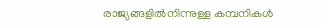രാജ്യങ്ങളില്‍നിന്നുള്ള കമ്പനികള്‍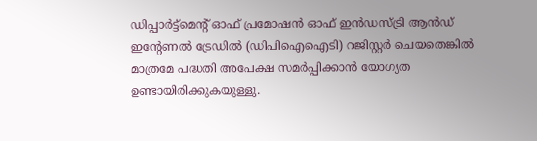ഡിപ്പാര്‍ട്ട്മെന്റ് ഓഫ് പ്രമോഷന്‍ ഓഫ് ഇന്‍ഡസ്ട്രി ആന്‍ഡ് ഇന്റേണല്‍ ട്രേഡില്‍ (ഡിപിഐഐടി) റജിസ്റ്റര്‍ ചെയതെങ്കില്‍ മാത്രമേ പദ്ധതി അപേക്ഷ സമര്‍പ്പിക്കാന്‍ യോഗ്യത ഉണ്ടായിരിക്കുകയുള്ളു.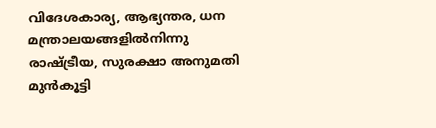വിദേശകാര്യ, ആഭ്യന്തര, ധന മന്ത്രാലയങ്ങളില്‍നിന്നു രാഷ്ട്രീയ, സുരക്ഷാ അനുമതി മുന്‍കൂട്ടി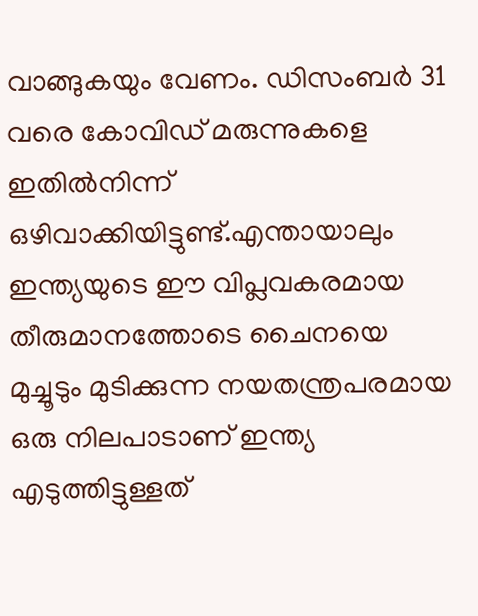വാങ്ങുകയും വേണം. ഡിസംബര്‍ 31 വരെ കോവിഡ് മരുന്നുകളെ ഇതില്‍നിന്ന് ഒഴിവാക്കിയിട്ടുണ്ട്.എന്തായാലും ഇന്ത്യയുടെ ഈ വിപ്ലവകരമായ തീരുമാനത്തോടെ ചൈനയെ മുച്ചൂടും മുടിക്കുന്ന നയതന്ത്രപരമായ ഒരു നിലപാടാണ് ഇന്ത്യ എടുത്തിട്ടുള്ളത്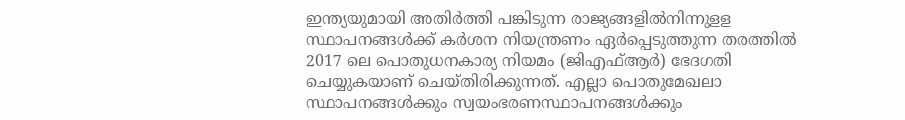ഇന്ത്യയുമായി അതിര്‍ത്തി പങ്കിടുന്ന രാജ്യങ്ങളില്‍നിന്നുളള സ്ഥാപനങ്ങള്‍ക്ക് കര്‍ശന നിയന്ത്രണം ഏര്‍പ്പെടുത്തുന്ന തരത്തില്‍ 2017 ലെ പൊതുധനകാര്യ നിയമം (ജിഎഫ്ആര്‍) ഭേദഗതി ചെയ്യുകയാണ് ചെയ്തിരിക്കുന്നത്. എല്ലാ പൊതുമേഖലാ സ്ഥാപനങ്ങള്‍ക്കും സ്വയംഭരണസ്ഥാപനങ്ങള്‍ക്കും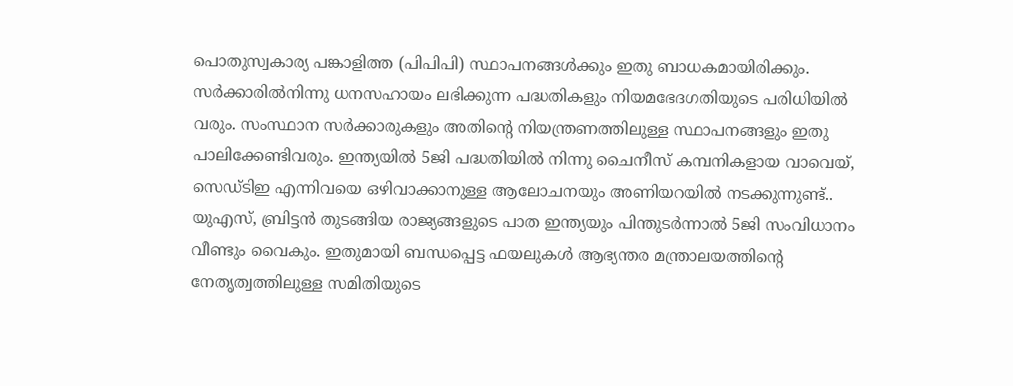പൊതുസ്വകാര്യ പങ്കാളിത്ത (പിപിപി) സ്ഥാപനങ്ങള്‍ക്കും ഇതു ബാധകമായിരിക്കും. സര്‍ക്കാരില്‍നിന്നു ധനസഹായം ലഭിക്കുന്ന പദ്ധതികളും നിയമഭേദഗതിയുടെ പരിധിയില്‍ വരും. സംസ്ഥാന സര്‍ക്കാരുകളും അതിന്റെ നിയന്ത്രണത്തിലുള്ള സ്ഥാപനങ്ങളും ഇതു പാലിക്കേണ്ടിവരും. ഇന്ത്യയില്‍ 5ജി പദ്ധതിയില്‍ നിന്നു ചൈനീസ് കമ്പനികളായ വാവെയ്, സെഡ്ടിഇ എന്നിവയെ ഒഴിവാക്കാനുള്ള ആലോചനയും അണിയറയില്‍ നടക്കുന്നുണ്ട്.. യുഎസ്, ബ്രിട്ടന്‍ തുടങ്ങിയ രാജ്യങ്ങളുടെ പാത ഇന്ത്യയും പിന്തുടര്‍ന്നാല്‍ 5ജി സംവിധാനം വീണ്ടും വൈകും. ഇതുമായി ബന്ധപ്പെട്ട ഫയലുകള്‍ ആഭ്യന്തര മന്ത്രാലയത്തിന്റെ നേതൃത്വത്തിലുള്ള സമിതിയുടെ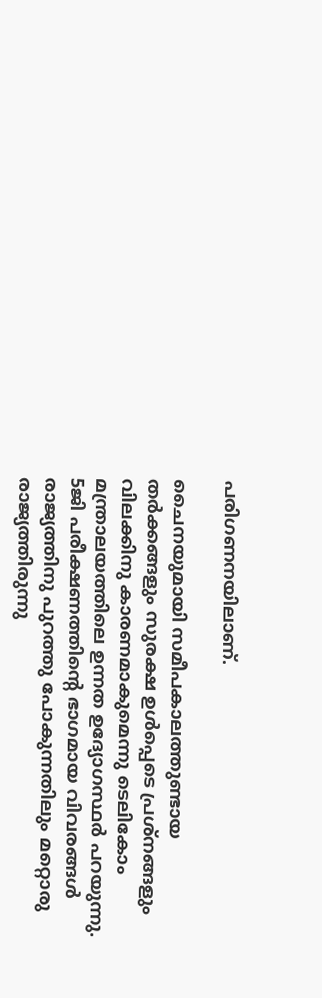പരിഗണനയിലാണ്.

ചൈനയുമായി സമീപകാലത്തുണ്ടായ തര്‍ക്കങ്ങളും സുരക്ഷ ഉള്‍പ്പെടെ പ്രശ്‌നങ്ങളും വിലക്കിനു കാരണമാകുമെന്നു ടെലികോം മന്ത്രാലയത്തിലെ ഉന്നത ഉദ്യോഗസ്ഥര്‍ പറയുന്നു. 5ജി പരീക്ഷണത്തിന്റെ ഭാഗമായ വിവരങ്ങള്‍ രാജ്യത്തിനു പുറത്തു പോകുന്നതിലും മറ്റൊരു രാജ്യത്തിരുന്നു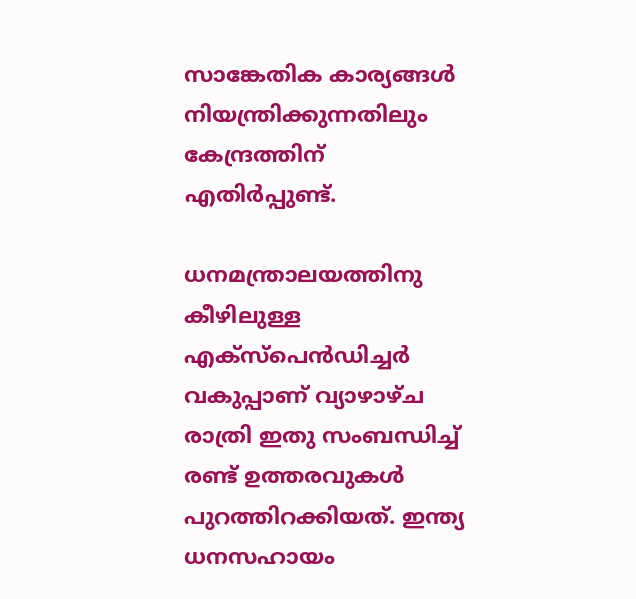സാങ്കേതിക കാര്യങ്ങള്‍ നിയന്ത്രിക്കുന്നതിലും കേന്ദ്രത്തിന് എതിര്‍പ്പുണ്ട്.

ധനമന്ത്രാലയത്തിനു കീഴിലുള്ള എക്സ്പെന്‍ഡിച്ചര്‍ വകുപ്പാണ് വ്യാഴാഴ്ച രാത്രി ഇതു സംബന്ധിച്ച് രണ്ട് ഉത്തരവുകള്‍ പുറത്തിറക്കിയത്. ഇന്ത്യ ധനസഹായം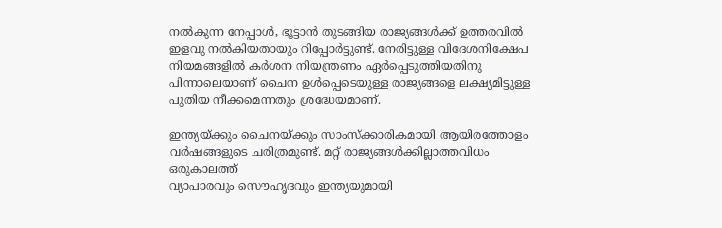നല്‍കുന്ന നേപ്പാള്‍, ഭൂട്ടാന്‍ തുടങ്ങിയ രാജ്യങ്ങള്‍ക്ക് ഉത്തരവില്‍ ഇളവു നല്‍കിയതായും റിപ്പോര്‍ട്ടുണ്ട്. നേരിട്ടുള്ള വിദേശനിക്ഷേപ നിയമങ്ങളില്‍ കര്‍ശന നിയന്ത്രണം ഏര്‍പ്പെടുത്തിയതിനു പിന്നാലെയാണ് ചൈന ഉള്‍പ്പെടെയുള്ള രാജ്യങ്ങളെ ലക്ഷ്യമിട്ടുള്ള പുതിയ നീക്കമെന്നതും ശ്രദ്ധേയമാണ്.

ഇന്ത്യയ്ക്കും ചൈനയ്ക്കും സാംസ്‌ക്കാരികമായി ആയിരത്തോളം വര്‍ഷങ്ങളുടെ ചരിത്രമുണ്ട്. മറ്റ് രാജ്യങ്ങള്‍ക്കില്ലാത്തവിധം ഒരുകാലത്ത്
വ്യാപാരവും സൌഹൃദവും ഇന്ത്യയുമായി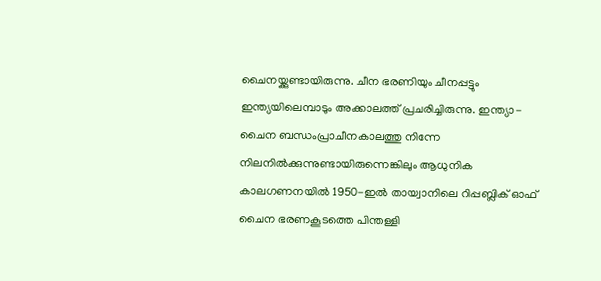ചൈനയ്ക്കുണ്ടായിരുന്നു. ചീന ഭരണിയും ചീനപ്പട്ടും ഇന്ത്യയിലെമ്പാടും അക്കാലത്ത് പ്രചരിച്ചിരുന്നു. ഇന്ത്യാ-ചൈന ബന്ധംപ്രാചീനകാലത്തു നിന്നേ നിലനില്‍ക്കുന്നുണ്ടായിരുന്നെങ്കിലും ആധുനിക കാലഗണനയില്‍ 1950-ഇല്‍ തായ്വാനിലെ റിപ്പബ്ലിക് ഓഫ് ചൈന ഭരണകൂടത്തെ പിന്തള്ളി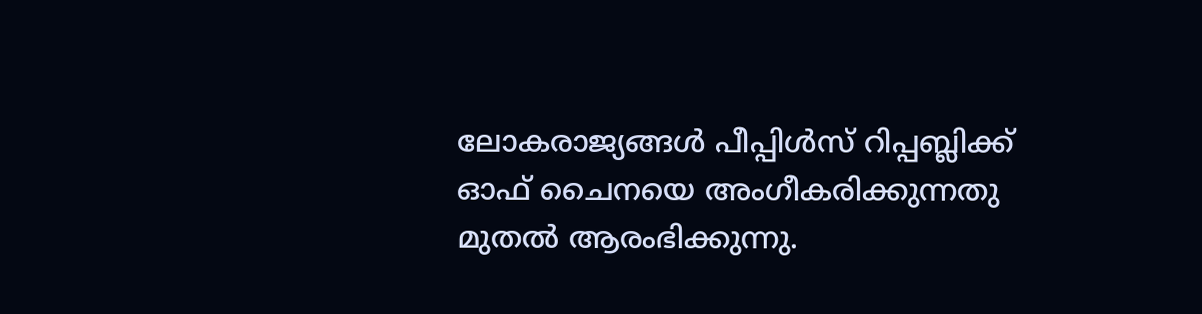ലോകരാജ്യങ്ങള്‍ പീപ്പിള്‍സ് റിപ്പബ്ലിക്ക് ഓഫ് ചൈനയെ അംഗീകരിക്കുന്നതു മുതല്‍ ആരംഭിക്കുന്നു.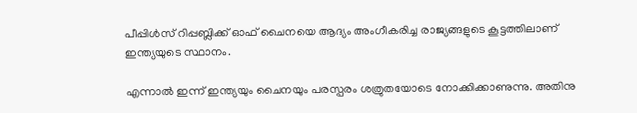പീപ്പിള്‍സ് റിപ്പബ്ലിക്ക് ഓഫ് ചൈനയെ ആദ്യം അംഗീകരിച്ച രാജ്യങ്ങളുടെ കൂട്ടത്തിലാണ് ഇന്ത്യയുടെ സ്ഥാനം.

എന്നാല്‍ ഇന്ന് ഇന്ത്യയും ചൈനയും പരസ്പരം ശത്രുതയോടെ നോക്കിക്കാണുന്നു. അതിനു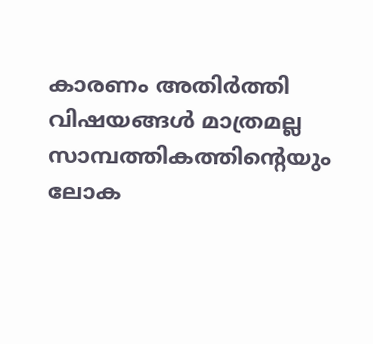കാരണം അതിര്‍ത്തി വിഷയങ്ങള്‍ മാത്രമല്ല സാമ്പത്തികത്തിന്റെയും ലോക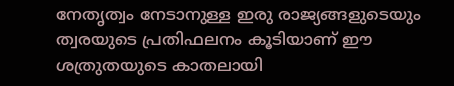നേതൃത്വം നേടാനുള്ള ഇരു രാജ്യങ്ങളുടെയും ത്വരയുടെ പ്രതിഫലനം കൂടിയാണ് ഈ ശത്രുതയുടെ കാതലായി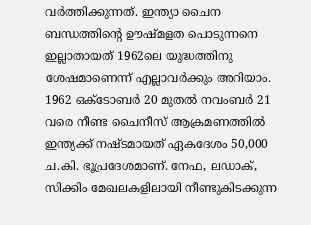വര്‍ത്തിക്കുന്നത്. ഇന്ത്യാ ചൈന ബന്ധത്തിന്റെ ഊഷ്മളത പൊടുന്നനെ ഇല്ലാതായത് 1962ലെ യുദ്ധത്തിനു ശേഷമാണെന്ന് എല്ലാവര്‍ക്കും അറിയാം. 1962 ഒക്ടോബര്‍ 20 മുതല്‍ നവംബര്‍ 21 വരെ നീണ്ട ചൈനീസ് ആക്രമണത്തില്‍ ഇന്ത്യക്ക് നഷ്ടമായത് ഏകദേശം 50,000 ച.കി. ഭൂപ്രദേശമാണ്. നേഫ, ലഡാക്, സിക്കിം മേഖലകളിലായി നീണ്ടുകിടക്കുന്ന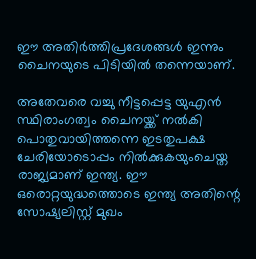ഈ അതിര്‍ത്തിപ്രദേശങ്ങള്‍ ഇന്നും ചൈനയുടെ പിടിയില്‍ തന്നെയാണ്.

അതേവരെ വച്ചു നീട്ടപ്പെട്ട യുഎന്‍ സ്ഥിരാംഗത്വം ചൈനയ്ക്ക് നല്‍കി പൊതുവായിത്തന്നെ ഇടതുപക്ഷ ചേരിയോടൊപ്പം നില്‍ക്കുകയുംചെയ്ത രാജ്യമാണ് ഇന്ത്യ. ഈ ഒരൊറ്റയുദ്ധത്തൊടെ ഇന്ത്യ അതിന്റെ സോഷ്യലിസ്റ്റ് മുഖം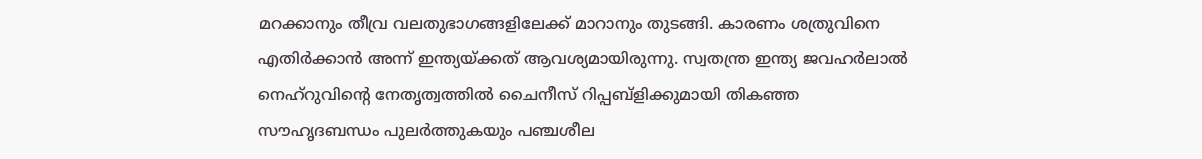മറക്കാനും തീവ്ര വലതുഭാഗങ്ങളിലേക്ക് മാറാനും തുടങ്ങി. കാരണം ശത്രുവിനെ എതിര്‍ക്കാന്‍ അന്ന് ഇന്ത്യയ്ക്കത് ആവശ്യമായിരുന്നു. സ്വതന്ത്ര ഇന്ത്യ ജവഹര്‍ലാല്‍ നെഹ്‌റുവിന്റെ നേതൃത്വത്തില്‍ ചൈനീസ് റിപ്പബ്‌ളിക്കുമായി തികഞ്ഞ സൗഹൃദബന്ധം പുലര്‍ത്തുകയും പഞ്ചശീല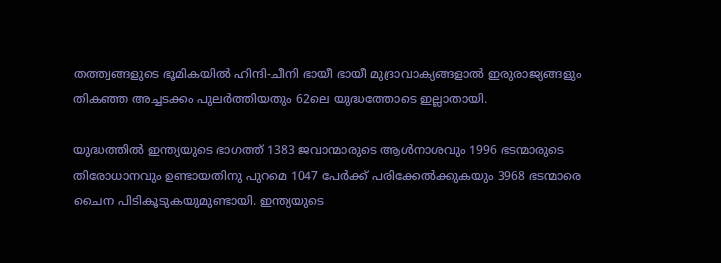തത്ത്വങ്ങളുടെ ഭൂമികയില്‍ ഹിന്ദി-ചീനി ഭായീ ഭായീ മുദ്രാവാക്യങ്ങളാല്‍ ഇരുരാജ്യങ്ങളും തികഞ്ഞ അച്ചടക്കം പുലര്‍ത്തിയതും 62ലെ യുദ്ധത്തോടെ ഇല്ലാതായി.

യുദ്ധത്തില്‍ ഇന്ത്യയുടെ ഭാഗത്ത് 1383 ജവാന്മാരുടെ ആള്‍നാശവും 1996 ഭടന്മാരുടെ തിരോധാനവും ഉണ്ടായതിനു പുറമെ 1047 പേര്‍ക്ക് പരിക്കേല്‍ക്കുകയും 3968 ഭടന്മാരെ ചൈന പിടികൂടുകയുമുണ്ടായി. ഇന്ത്യയുടെ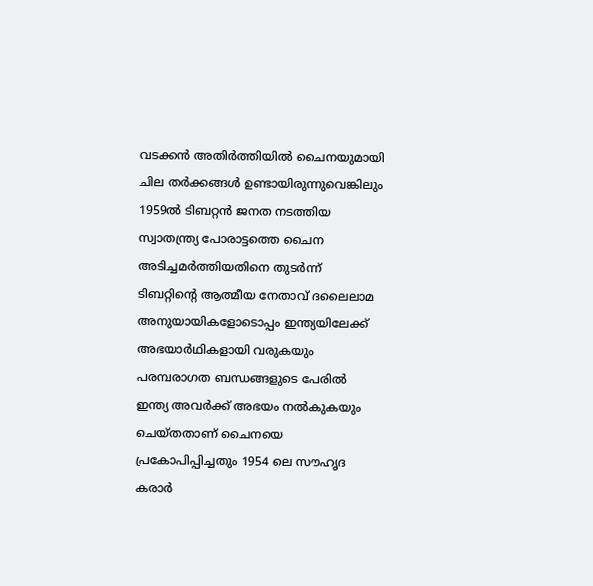വടക്കന്‍ അതിര്‍ത്തിയില്‍ ചൈനയുമായി ചില തര്‍ക്കങ്ങള്‍ ഉണ്ടായിരുന്നുവെങ്കിലും
1959ല്‍ ടിബറ്റന്‍ ജനത നടത്തിയ സ്വാതന്ത്ര്യ പോരാട്ടത്തെ ചൈന അടിച്ചമര്‍ത്തിയതിനെ തുടര്‍ന്ന് ടിബറ്റിന്റെ ആത്മീയ നേതാവ് ദലൈലാമ അനുയായികളോടൊപ്പം ഇന്ത്യയിലേക്ക് അഭയാര്‍ഥികളായി വരുകയും പരമ്പരാഗത ബന്ധങ്ങളുടെ പേരില്‍ ഇന്ത്യ അവര്‍ക്ക് അഭയം നല്‍കുകയും ചെയ്തതാണ് ചൈനയെ പ്രകോപിപ്പിച്ചതും 1954 ലെ സൗഹൃദ കരാര്‍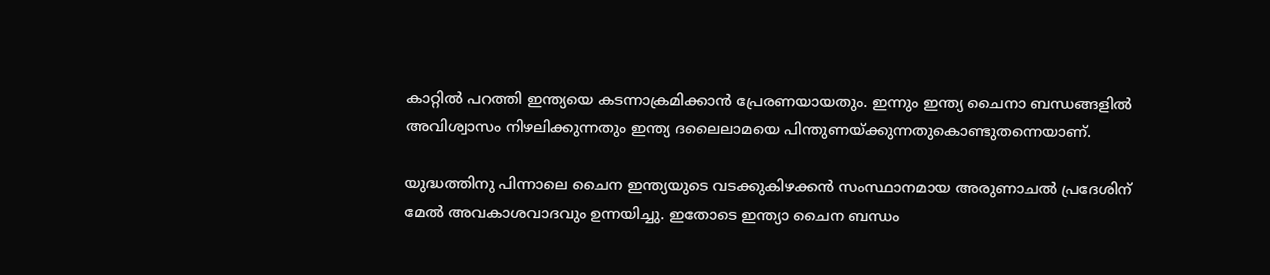കാറ്റില്‍ പറത്തി ഇന്ത്യയെ കടന്നാക്രമിക്കാന്‍ പ്രേരണയായതും. ഇന്നും ഇന്ത്യ ചൈനാ ബന്ധങ്ങളില്‍ അവിശ്വാസം നിഴലിക്കുന്നതും ഇന്ത്യ ദലൈലാമയെ പിന്തുണയ്ക്കുന്നതുകൊണ്ടുതന്നെയാണ്.

യുദ്ധത്തിനു പിന്നാലെ ചൈന ഇന്ത്യയുടെ വടക്കുകിഴക്കന്‍ സംസ്ഥാനമായ അരുണാചല്‍ പ്രദേശിന് മേല്‍ അവകാശവാദവും ഉന്നയിച്ചു. ഇതോടെ ഇന്ത്യാ ചൈന ബന്ധം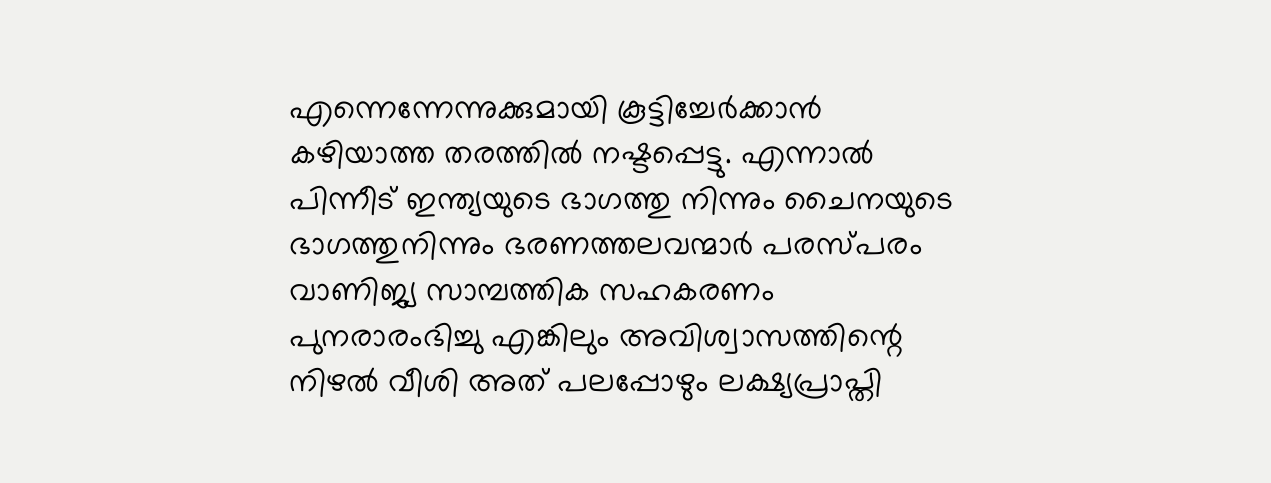എന്നെന്നേന്നുക്കുമായി കൂട്ടിച്ചേര്‍ക്കാന്‍ കഴിയാത്ത തരത്തില്‍ നഷ്ടപ്പെട്ടു. എന്നാല്‍ പിന്നീട് ഇന്ത്യയുടെ ഭാഗത്തു നിന്നും ചൈനയുടെ ഭാഗത്തുനിന്നും ഭരണത്തലവന്മാര്‍ പരസ്പരം വാണിജ്യ സാമ്പത്തിക സഹകരണം പുനരാരംഭിച്ചു എങ്കിലും അവിശ്വാസത്തിന്റെ നിഴല്‍ വീശി അത് പലപ്പോഴും ലക്ഷ്യപ്രാപ്തി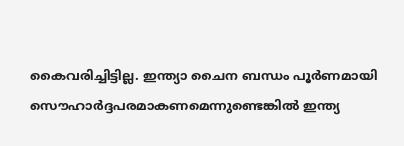കൈവരിച്ചിട്ടില്ല. ഇന്ത്യാ ചൈന ബന്ധം പൂര്‍ണമായി സൌഹാര്‍ദ്ദപരമാകണമെന്നുണ്ടെങ്കില്‍ ഇന്ത്യ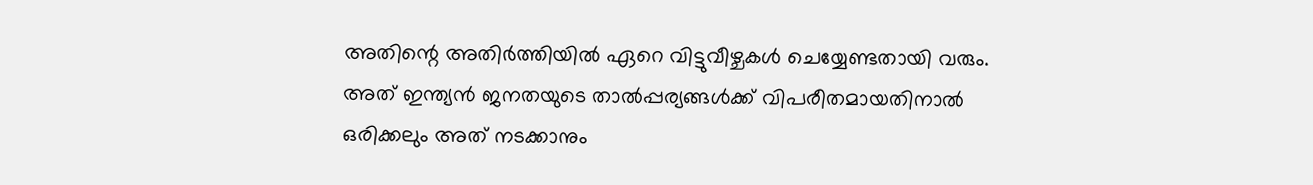അതിന്റെ അതിര്‍ത്തിയില്‍ ഏറെ വിട്ടുവീഴ്ചകള്‍ ചെയ്യേണ്ടതായി വരും. അത് ഇന്ത്യന്‍ ജനതയുടെ താല്‍പ്പര്യങ്ങള്‍ക്ക് വിപരീതമായതിനാല്‍ ഒരിക്കലും അത് നടക്കാനും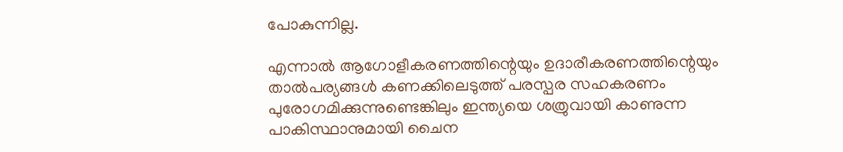പോകുന്നില്ല.

എന്നാല്‍ ആഗോളീകരണത്തിന്റെയും ഉദാരീകരണത്തിന്റെയും താല്‍പര്യങ്ങള്‍ കണക്കിലെടുത്ത് പരസ്പര സഹകരണം പുരോഗമിക്കുന്നുണ്ടെങ്കിലും ഇന്ത്യയെ ശത്രുവായി കാണുന്ന പാകിസ്ഥാനുമായി ചൈന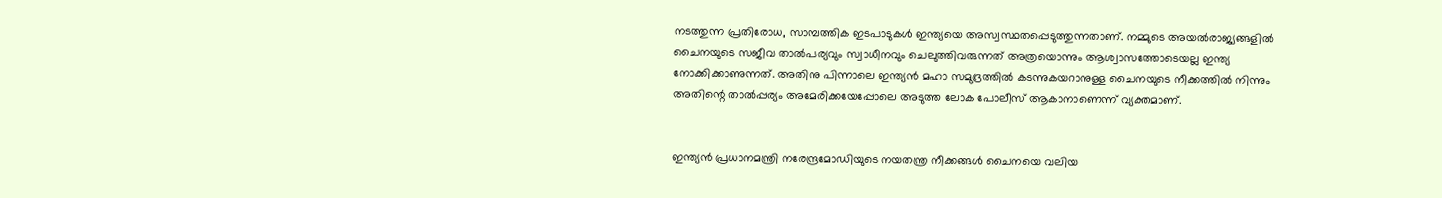നടത്തുന്ന പ്രതിരോധ, സാമ്പത്തിക ഇടപാടുകള്‍ ഇന്ത്യയെ അസ്വസ്ഥതപ്പെടുത്തുന്നതാണ്. നമ്മുടെ അയല്‍രാജ്യങ്ങളില്‍ ചൈനയുടെ സജീവ താല്‍പര്യവും സ്വാധീനവും ചെലുത്തിവരുന്നത് അത്രയൊന്നും ആശ്വാസത്തോടെയല്ല ഇന്ത്യ നോക്കിക്കാണുന്നത്. അതിനു പിന്നാലെ ഇന്ത്യന്‍ മഹാ സമുദ്രത്തില്‍ കടന്നുകയറാനുള്ള ചൈനയുടെ നീക്കത്തില്‍ നിന്നും അതിന്റെ താല്‍പ്പര്യം അമേരിക്കയേപ്പോലെ അടുത്ത ലോക പോലീസ് ആകാനാണെന്ന് വ്യക്തമാണ്.


ഇന്ത്യന്‍ പ്രധാനമന്ത്രി നരേന്ദ്രമോഡിയുടെ നയതന്ത്ര നീക്കങ്ങള്‍ ചൈനയെ വലിയ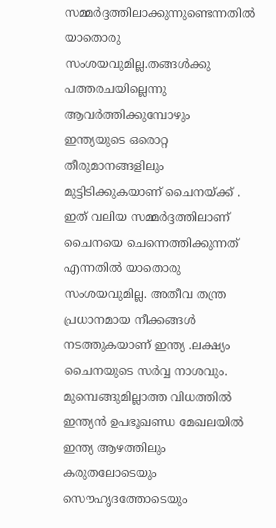സമ്മര്‍ദ്ദത്തിലാക്കുന്നുണ്ടെന്നതില്‍ യാതൊരു സംശയവുമില്ല.തങ്ങള്‍ക്കു പത്തരചയില്ലെന്നു ആവര്‍ത്തിക്കുമ്പോഴും ഇന്ത്യയുടെ ഒരൊറ്റ തീരുമാനങ്ങളിലും മുട്ടിടിക്കുകയാണ് ചൈനയ്ക്ക് . ഇത് വലിയ സമ്മര്‍ദ്ദത്തിലാണ് ചൈനയെ ചെന്നെത്തിക്കുന്നത് എന്നതില്‍ യാതൊരു സംശയവുമില്ല. അതീവ തന്ത്ര പ്രധാനമായ നീക്കങ്ങള്‍ നടത്തുകയാണ് ഇന്ത്യ .ലക്ഷ്യം ചൈനയുടെ സര്‍വ്വ നാശവും. മുമ്പെങ്ങുമില്ലാത്ത വിധത്തില്‍ ഇന്ത്യന്‍ ഉപഭൂഖണ്ഡ മേഖലയില്‍ ഇന്ത്യ ആഴത്തിലും കരുതലോടെയും സൌഹൃദത്തോടെയും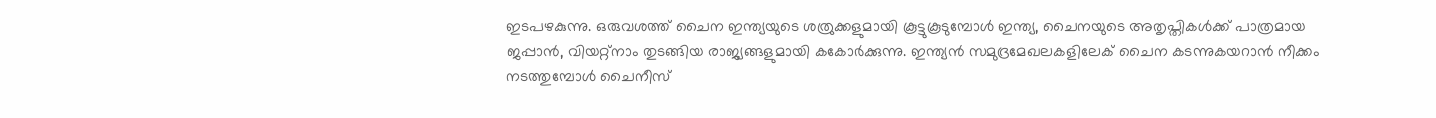ഇടപഴകുന്നു. ഒരുവശത്ത് ചൈന ഇന്ത്യയുടെ ശത്രുക്കളുമായി കൂട്ടുകൂടുമ്പോള്‍ ഇന്ത്യ, ചൈനയുടെ അതൃപ്തികള്‍ക്ക് പാത്രമായ ജപ്പാന്‍, വിയറ്റ്‌നാം തുടങ്ങിയ രാജ്യങ്ങളുമായി കകോര്‍ക്കുന്നു. ഇന്ത്യന്‍ സമുദ്രമേഖലകളിലേക് ചൈന കടന്നുകയറാന്‍ നീക്കം നടത്തുമ്പോള്‍ ചൈനീസ്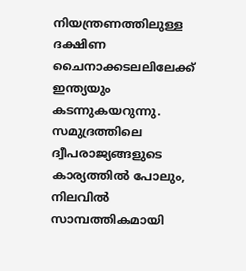നിയന്ത്രണത്തിലുള്ള ദക്ഷിണ ചൈനാക്കടലലിലേക്ക് ഇന്ത്യയും കടന്നുകയറുന്നു. സമുദ്രത്തിലെ ദ്വീപരാജ്യങ്ങളുടെ കാര്യത്തില്‍ പോലും, നിലവില്‍ സാമ്പത്തികമായി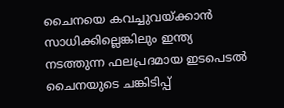ചൈനയെ കവച്ചുവയ്ക്കാന്‍ സാധിക്കില്ലെങ്കിലും ഇന്ത്യ നടത്തുന്ന ഫലപ്രദമായ ഇടപെടല്‍ ചൈനയുടെ ചങ്കിടിപ്പ്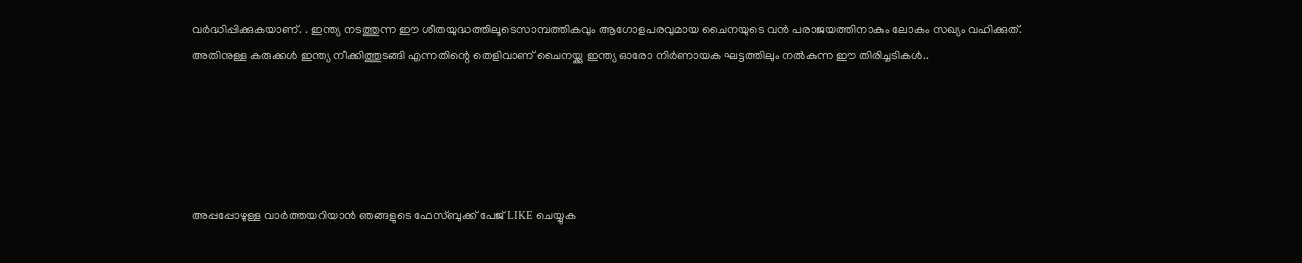വര്‍ദ്ധിപ്പിക്കുകയാണ്. . ഇന്ത്യ നടത്തുന്ന ഈ ശീതയുദ്ധത്തിലൂടെസാമ്പത്തികവും ആഗോളപരവുമായ ചൈനയുടെ വന്‍ പരാജയത്തിനാകും ലോകം സഖ്യം വഹിക്കുത്. അതിനുള്ള കരുക്കള്‍ ഇന്ത്യ നീക്കിത്തുടങ്ങി എന്നതിന്റെ തെളിവാണ് ചൈനയ്ക്കു ഇന്ത്യ ഓരോ നിര്‍ണായക ഘട്ടത്തിലും നല്‍കുന്ന ഈ തിരിച്ചടികള്‍..





അപ്പപ്പോഴുള്ള വാര്‍ത്തയറിയാന്‍ ഞങ്ങളുടെ ഫേസ്‌ബുക്ക്‌ പേജ് LIKE ചെയ്യുക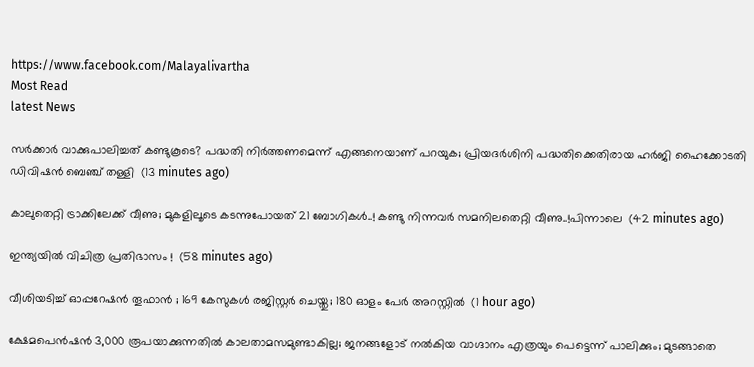https://www.facebook.com/Malayalivartha
Most Read
latest News

സര്‍ക്കാര്‍ വാക്കുപാലിച്ചത് കണ്ടുകൂടെ? പദ്ധതി നിര്‍ത്തണമെന്ന് എങ്ങനെയാണ് പറയുക; പ്രിയദര്‍ശിനി പദ്ധതിക്കെതിരായ ഹർജി ഹൈക്കോടതി ഡിവിഷന്‍ ബെഞ്ച് തള്ളി  (13 minutes ago)

കാലുതെറ്റി ട്രാക്കിലേക്ക് വീണു; മുകളിലൂടെ കടന്നുപോയത് 21 ബോഗികള്‍..! കണ്ടു നിന്നവർ സമനിലതെറ്റി വീണു..!പിന്നാലെ  (42 minutes ago)

ഇന്ത്യയിൽ വിചിത്ര പ്രതിഭാസം !  (58 minutes ago)

വീശിയടിച്ച് ഓപ്പറേഷൻ തൂഫാൻ ; 169 കേസുകൾ രജിസ്റ്റർ ചെയ്തു; 180 ഓളം പേർ അറസ്റ്റിൽ  (1 hour ago)

ക്ഷേമപെൻഷൻ 3,000 രൂപയാക്കുന്നതിൽ കാലതാമസമുണ്ടാകില്ല; ജനങ്ങളോട് നൽകിയ വാഗ്ദാനം എത്രയും പെട്ടെന്ന് പാലിക്കും; മുടങ്ങാതെ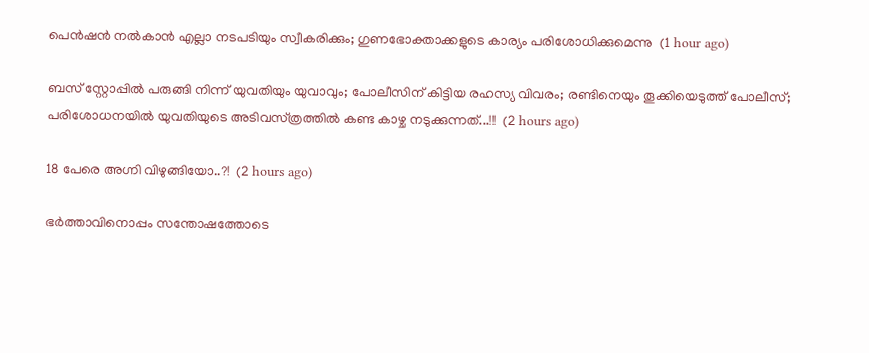പെൻഷൻ നൽകാൻ എല്ലാ നടപടിയും സ്വീകരിക്കും; ഗുണഭോക്താക്കളുടെ കാര്യം പരിശോധിക്കുമെന്നു  (1 hour ago)

ബസ് സ്റ്റോപ്പിൽ പരുങ്ങി നിന്ന് യുവതിയും യുവാവും; പോലീസിന് കിട്ടിയ രഹസ്യ വിവരം; രണ്ടിനെയും തൂക്കിയെടുത്ത് പോലീസ്; പരിശോധനയിൽ യുവതിയുടെ അടിവസ്‌ത്രത്തിൽ കണ്ട കാഴ്ച നടുക്കുന്നത്...!!!  (2 hours ago)

18 പേരെ അഗ്നി വിഴുങ്ങിയോ..?!  (2 hours ago)

ഭർത്താവിനൊപ്പം സന്തോഷത്തോടെ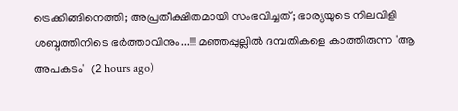ട്രെക്കിങ്ങിനെത്തി; അപ്രതീക്ഷിതമായി സംഭവിച്ചത്; ഭാര്യയുടെ നിലവിളി ശബ്ദത്തിനിടെ ഭർത്താവിനും...!!! മഞ്ഞപ്പുല്ലിൽ ദമ്പതികളെ കാത്തിരുന്ന 'ആ അപകടം'  (2 hours ago)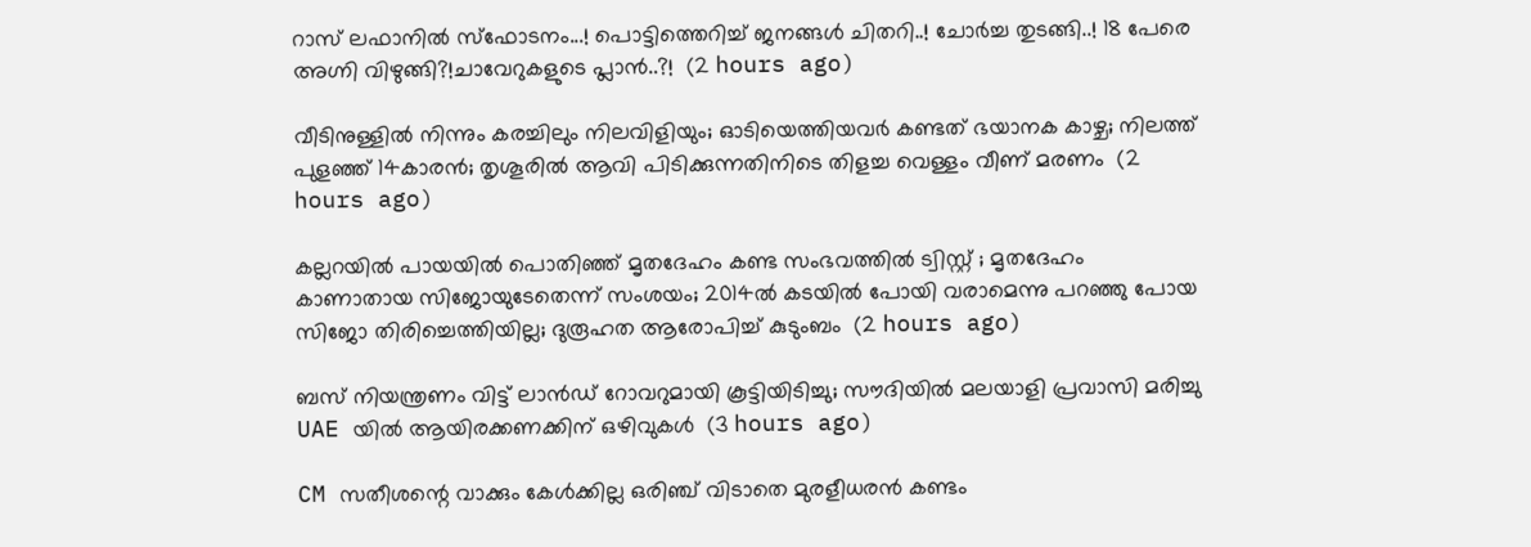റാസ് ലഫാനിൽ സ്ഫോടനം...! പൊട്ടിത്തെറിച്ച് ജനങ്ങൾ ചിതറി..! ചോർച്ച തുടങ്ങി..! 18 പേരെ അഗ്നി വിഴുങ്ങി?!ചാവേറുകളുടെ പ്ലാൻ..?!  (2 hours ago)

വീടിനുള്ളിൽ നിന്നും കരച്ചിലും നിലവിളിയും; ഓടിയെത്തിയവർ കണ്ടത് ഭയാനക കാഴ്ച; നിലത്ത് പുളഞ്ഞ് 14കാരൻ; തൃശൂരിൽ ആവി പിടിക്കുന്നതിനിടെ തിളച്ച വെള്ളം വീണ് മരണം  (2 hours ago)

കല്ലറയിൽ പായയിൽ പൊതിഞ്ഞ് മൃതദേഹം കണ്ട സംഭവത്തിൽ ട്വിസ്റ്റ് ; മൃതദേഹം കാണാതായ സിജോയുടേതെന്ന് സംശയം; 2014ൽ കടയിൽ പോയി വരാമെന്നു പറഞ്ഞു പോയ സിജോ തിരിച്ചെത്തിയില്ല; ദുരൂഹത ആരോപിച്ച് കുടുംബം  (2 hours ago)

ബസ് നിയന്ത്രണം വിട്ട് ലാൻഡ് റോവറുമായി കൂട്ടിയിടിച്ചു; സൗദിയിൽ മലയാളി പ്രവാസി മരിച്ചു UAE യിൽ ആയിരക്കണക്കിന് ഒഴിവുകൾ  (3 hours ago)

CM സതീശന്റെ വാക്കും കേള്‍ക്കില്ല ഒരിഞ്ച് വിടാതെ മുരളീധരന്‍ കണ്ടം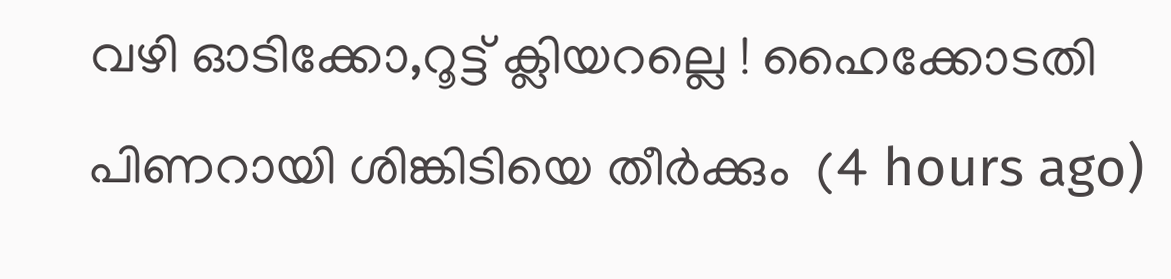വഴി ഓടിക്കോ,റൂട്ട് ക്ലിയറല്ലെ ! ഹൈക്കോടതി പിണറായി ശിങ്കിടിയെ തീർക്കും  (4 hours ago)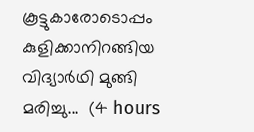കൂട്ടുകാരോടൊപ്പം കുളിക്കാനിറങ്ങിയ വിദ്യാർഥി മുങ്ങി മരിച്ചു...  (4 hours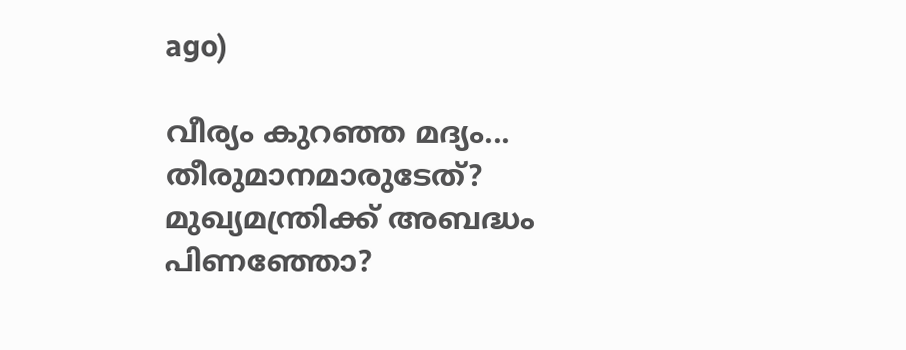ago)

വീര്യം കുറഞ്ഞ മദ്യം... തീരുമാനമാരുടേത്? മുഖ്യമന്ത്രിക്ക് അബദ്ധം പിണഞ്ഞോ?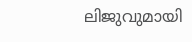ലിജുവുമായി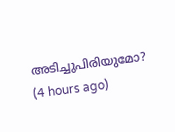അടിച്ചുപിരിയുമോ?  (4 hours ago)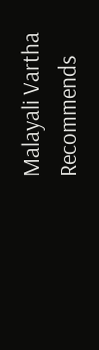Malayali Vartha Recommends